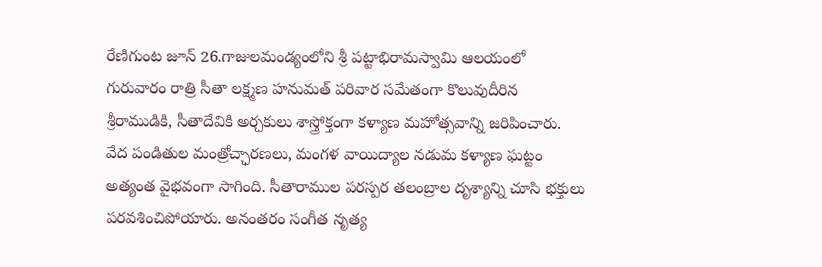రేణిగుంట జూన్ 26.గాజులమండ్యంలోని శ్రీ పట్టాభిరామస్వామి ఆలయంలో గురువారం రాత్రి సీతా లక్ష్మణ హనుమత్ పరివార సమేతంగా కొలువుదీరిన శ్రీరాముడికి, సీతాదేవికి అర్చకులు శాస్త్రోక్తంగా కళ్యాణ మహోత్సవాన్ని జరిపించారు. వేద పండితుల మంత్రోచ్ఛారణలు, మంగళ వాయిద్యాల నడుమ కళ్యాణ ఘట్టం అత్యంత వైభవంగా సాగింది. సీతారాముల పరస్పర తలంబ్రాల దృశ్యాన్ని చూసి భక్తులు పరవశించిపోయారు. అనంతరం సంగీత నృత్య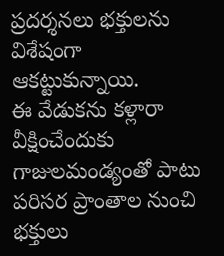ప్రదర్శనలు భక్తులను విశేషంగా ఆకట్టుకున్నాయి.
ఈ వేడుకను కళ్లారా వీక్షించేందుకు గాజులమండ్యంతో పాటు పరిసర ప్రాంతాల నుంచి భక్తులు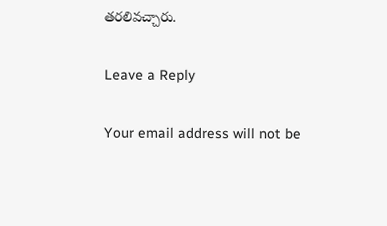తరలివచ్చారు.

Leave a Reply

Your email address will not be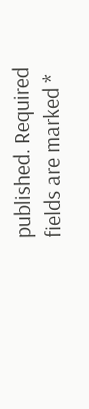published. Required fields are marked *